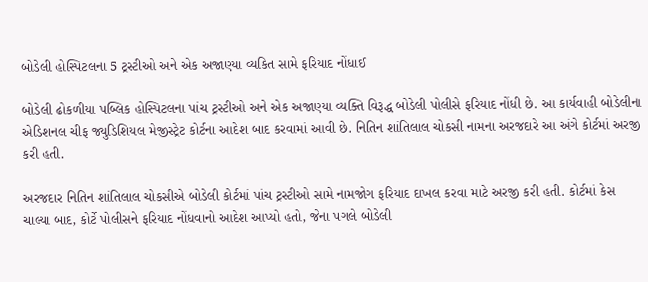બોડેલી હોસ્પિટલના 5 ટ્રસ્ટીઓ અને એક અજાણ્યા વ્યકિત સામે ફરિયાદ નોંધાઈ

બોડેલી ઢોકળીયા પબ્લિક હોસ્પિટલના પાંચ ટ્રસ્ટીઓ અને એક અજાણ્યા વ્યક્તિ વિરૂદ્ધ બોડેલી પોલીસે ફરિયાદ નોંધી છે. આ કાર્યવાહી બોડેલીના એડિશનલ ચીફ જ્યુડિશિયલ મેજીસ્ટ્રેટ કોર્ટના આદેશ બાદ કરવામાં આવી છે. નિતિન શાંતિલાલ ચોકસી નામના અરજદારે આ અંગે કોર્ટમાં અરજી કરી હતી.

અરજદાર નિતિન શાંતિલાલ ચોકસીએ બોડેલી કોર્ટમાં પાંચ ટ્રસ્ટીઓ સામે નામજોગ ફરિયાદ દાખલ કરવા માટે અરજી કરી હતી. કોર્ટમાં કેસ ચાલ્યા બાદ, કોર્ટે પોલીસને ફરિયાદ નોંધવાનો આદેશ આપ્યો હતો, જેના પગલે બોડેલી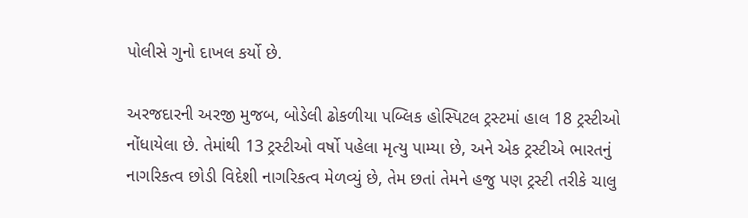પોલીસે ગુનો દાખલ કર્યો છે.

અરજદારની અરજી મુજબ, બોડેલી ઢોકળીયા પબ્લિક હોસ્પિટલ ટ્રસ્ટમાં હાલ 18 ટ્રસ્ટીઓ નોંધાયેલા છે. તેમાંથી 13 ટ્રસ્ટીઓ વર્ષો પહેલા મૃત્યુ પામ્યા છે, અને એક ટ્રસ્ટીએ ભારતનું નાગરિકત્વ છોડી વિદેશી નાગરિકત્વ મેળવ્યું છે, તેમ છતાં તેમને હજુ પણ ટ્રસ્ટી તરીકે ચાલુ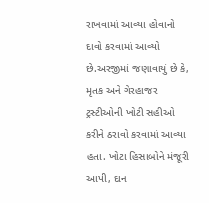રાખવામાં આવ્યા હોવાનો દાવો કરવામાં આવ્યો છે.અરજીમાં જણાવાયું છે કે, મૃતક અને ગેરહાજર ટ્રસ્ટીઓની ખોટી સહીઓ કરીને ઠરાવો કરવામાં આવ્યા હતા. ખોટા હિસાબોને મંજૂરી આપી, દાન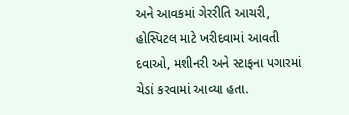અને આવકમાં ગેરરીતિ આચરી, હોસ્પિટલ માટે ખરીદવામાં આવતી દવાઓ, મશીનરી અને સ્ટાફના પગારમાં ચેડાં કરવામાં આવ્યા હતા.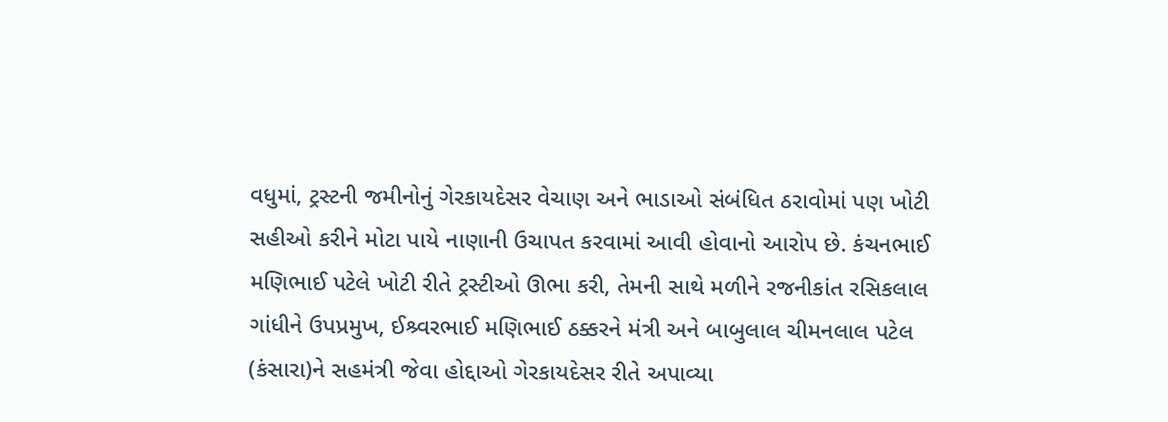વધુમાં, ટ્રસ્ટની જમીનોનું ગેરકાયદેસર વેચાણ અને ભાડાઓ સંબંધિત ઠરાવોમાં પણ ખોટી સહીઓ કરીને મોટા પાયે નાણાની ઉચાપત કરવામાં આવી હોવાનો આરોપ છે. કંચનભાઈ મણિભાઈ પટેલે ખોટી રીતે ટ્રસ્ટીઓ ઊભા કરી, તેમની સાથે મળીને રજનીકાંત રસિકલાલ ગાંધીને ઉપપ્રમુખ, ઈશ્ર્વરભાઈ મણિભાઈ ઠક્કરને મંત્રી અને બાબુલાલ ચીમનલાલ પટેલ (કંસારા)ને સહમંત્રી જેવા હોદ્દાઓ ગેરકાયદેસર રીતે અપાવ્યા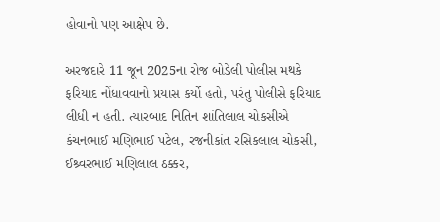હોવાનો પણ આક્ષેપ છે.

અરજદારે 11 જૂન 2025ના રોજ બોડેલી પોલીસ મથકે ફરિયાદ નોંધાવવાનો પ્રયાસ કર્યો હતો, પરંતુ પોલીસે ફરિયાદ લીધી ન હતી. ત્યારબાદ નિતિન શાંતિલાલ ચોકસીએ કંચનભાઈ મણિભાઈ પટેલ, રજનીકાંત રસિકલાલ ચોકસી, ઈશ્ર્વરભાઈ મણિલાલ ઠક્કર,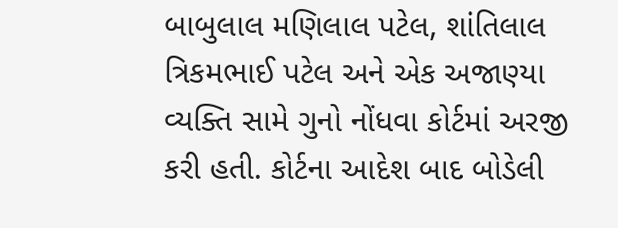બાબુલાલ મણિલાલ પટેલ, શાંતિલાલ ત્રિકમભાઈ પટેલ અને એક અજાણ્યા વ્યક્તિ સામે ગુનો નોંધવા કોર્ટમાં અરજી કરી હતી. કોર્ટના આદેશ બાદ બોડેલી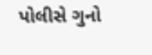પોલીસે ગુનો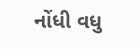નોંધી વધુ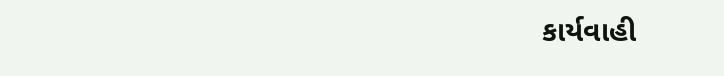કાર્યવાહી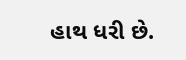હાથ ધરી છે.